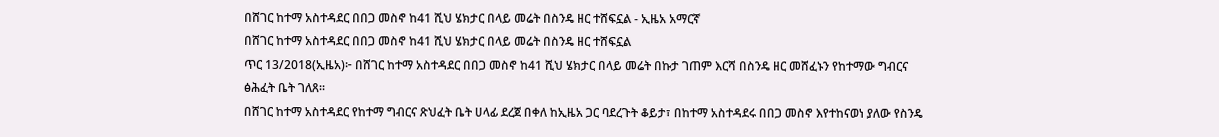በሸገር ከተማ አስተዳደር በበጋ መስኖ ከ41 ሺህ ሄክታር በላይ መሬት በስንዴ ዘር ተሸፍኗል - ኢዜአ አማርኛ
በሸገር ከተማ አስተዳደር በበጋ መስኖ ከ41 ሺህ ሄክታር በላይ መሬት በስንዴ ዘር ተሸፍኗል
ጥር 13/2018(ኢዜአ)፦ በሸገር ከተማ አስተዳደር በበጋ መስኖ ከ41 ሺህ ሄክታር በላይ መሬት በኩታ ገጠም እርሻ በስንዴ ዘር መሸፈኑን የከተማው ግብርና ፅሕፈት ቤት ገለጸ።
በሸገር ከተማ አስተዳደር የከተማ ግብርና ጽህፈት ቤት ሀላፊ ደረጀ በቀለ ከኢዜአ ጋር ባደረጉት ቆይታ፣ በከተማ አስተዳደሩ በበጋ መስኖ እየተከናወነ ያለው የስንዴ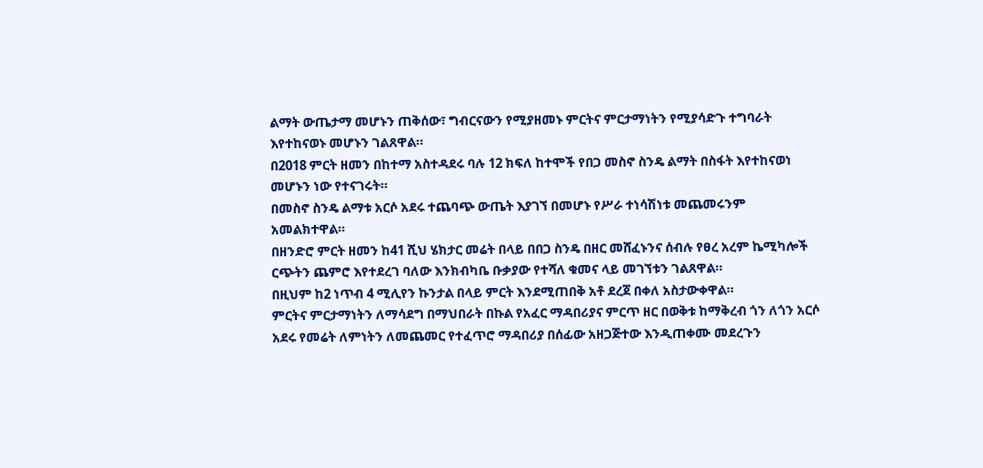ልማት ውጤታማ መሆኑን ጠቅሰው፣ ግብርናውን የሚያዘመኑ ምርትና ምርታማነትን የሚያሳድጉ ተግባራት እየተከናወኑ መሆኑን ገልጸዋል።
በ2018 ምርት ዘመን በከተማ አስተዳደሩ ባሉ 12 ክፍለ ከተሞች የበጋ መስኖ ስንዴ ልማት በስፋት እየተከናወነ መሆኑን ነው የተናገሩት።
በመስኖ ስንዴ ልማቱ አርሶ አደሩ ተጨባጭ ውጤት እያገኘ በመሆኑ የሥራ ተነሳሽነቱ መጨመሩንም አመልክተዋል።
በዘንድሮ ምርት ዘመን ከ41 ሺህ ሄክታር መሬት በላይ በበጋ ስንዴ በዘር መሸፈኑንና ሰብሉ የፀረ አረም ኬሚካሎች ርጭትን ጨምሮ እየተደረገ ባለው እንክብካቤ ቡቃያው የተሻለ ቁመና ላይ መገኘቱን ገልጸዋል።
በዚህም ከ2 ነጥብ 4 ሚሊየን ኩንታል በላይ ምርት እንደሚጠበቅ አቶ ደረጀ በቀለ አስታውቀዋል።
ምርትና ምርታማነትን ለማሳደግ በማህበራት በኩል የአፈር ማዳበሪያና ምርጥ ዘር በወቅቱ ከማቅረብ ጎን ለጎን አርሶ አደሩ የመሬት ለምነትን ለመጨመር የተፈጥሮ ማዳበሪያ በሰፊው አዘጋጅተው እንዲጠቀሙ መደረጉን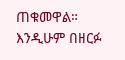ጠቁመዋል።
እንዲሁም በዘርፉ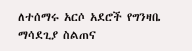ለተሰማሩ አርሶ አደሮች የግንዛቤ ማሳደጊያ ስልጠና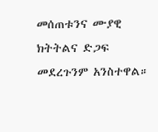መሰጠቱንና ሙያዊ ክትትልና ድጋፍ መደረጉንም አንስተዋል።